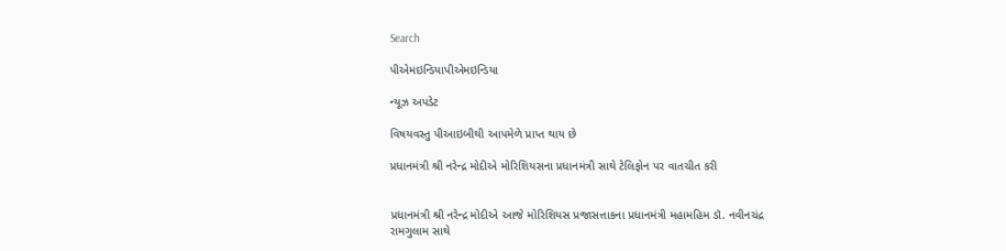Search

પીએમઇન્ડિયાપીએમઇન્ડિયા

ન્યૂઝ અપડેટ

વિષયવસ્તુ પીઆઇબીથી આપમેળે પ્રાપ્ત થાય છે

પ્રધાનમંત્રી શ્રી નરેન્દ્ર મોદીએ મોરિશિયસના પ્રધાનમંત્રી સાથે ટેલિફોન પર વાતચીત કરી


પ્રધાનમંત્રી શ્રી નરેન્દ્ર મોદીએ આજે મોરિશિયસ પ્રજાસત્તાકના પ્રધાનમંત્રી મહામહિમ ડૉ. નવીનચંદ્ર રામગુલામ સાથે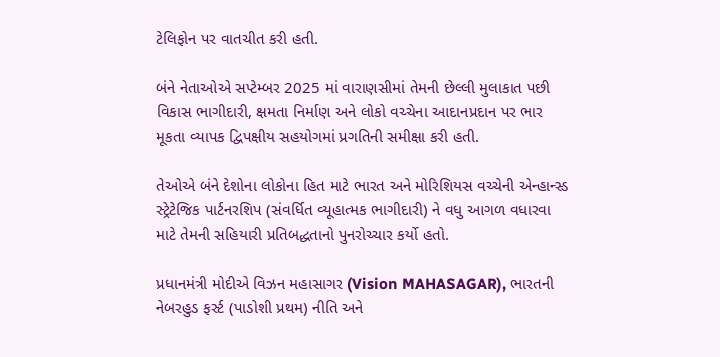ટેલિફોન પર વાતચીત કરી હતી.

બંને નેતાઓએ સપ્ટેમ્બર 2025 માં વારાણસીમાં તેમની છેલ્લી મુલાકાત પછી વિકાસ ભાગીદારી, ક્ષમતા નિર્માણ અને લોકો વચ્ચેના આદાનપ્રદાન પર ભાર મૂકતા વ્યાપક દ્વિપક્ષીય સહયોગમાં પ્રગતિની સમીક્ષા કરી હતી.

તેઓએ બંને દેશોના લોકોના હિત માટે ભારત અને મોરિશિયસ વચ્ચેની એન્હાન્સ્ડ સ્ટ્રેટેજિક પાર્ટનરશિપ (સંવર્ધિત વ્યૂહાત્મક ભાગીદારી) ને વધુ આગળ વધારવા માટે તેમની સહિયારી પ્રતિબદ્ધતાનો પુનરોચ્ચાર કર્યો હતો.

પ્રધાનમંત્રી મોદીએ વિઝન મહાસાગર (Vision MAHASAGAR), ભારતની નેબરહુડ ફર્સ્ટ (પાડોશી પ્રથમ) નીતિ અને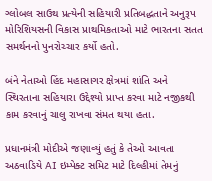ગ્લોબલ સાઉથ પ્રત્યેની સહિયારી પ્રતિબદ્ધતાને અનુરૂપ મોરિશિયસની વિકાસ પ્રાથમિકતાઓ માટે ભારતના સતત સમર્થનનો પુનરોચ્ચાર કર્યો હતો.

બંને નેતાઓ હિંદ મહાસાગર ક્ષેત્રમાં શાંતિ અને સ્થિરતાના સહિયારા ઉદ્દેશ્યો પ્રાપ્ત કરવા માટે નજીકથી કામ કરવાનું ચાલુ રાખવા સંમત થયા હતા.

પ્રધાનમંત્રી મોદીએ જણાવ્યું હતું કે તેઓ આવતા અઠવાડિયે AI ઇમ્પેક્ટ સમિટ માટે દિલ્હીમાં તેમનું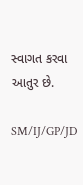સ્વાગત કરવા આતુર છે.

SM/IJ/GP/JD